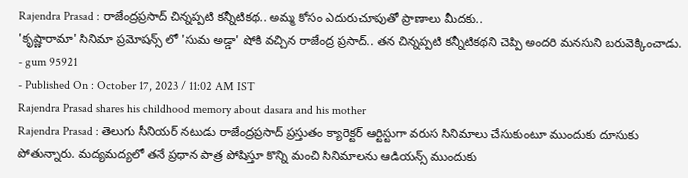Rajendra Prasad : రాజేంద్రప్రసాద్ చిన్నప్పటి కన్నీటికథ.. అమ్మ కోసం ఎదురుచూపుతో ప్రాణాలు మీదకు..
'కృష్ణారామా' సినిమా ప్రమోషన్స్ లో 'సుమ అడ్డా' షోకి వచ్చిన రాజేంద్ర ప్రసాద్.. తన చిన్నప్పటి కన్నీటికథని చెప్పి అందరి మనసుని బరువెక్కించాడు.
- gum 95921
- Published On : October 17, 2023 / 11:02 AM IST
Rajendra Prasad shares his childhood memory about dasara and his mother
Rajendra Prasad : తెలుగు సీనియర్ నటుడు రాజేంద్రప్రసాద్ ప్రస్తుతం క్యారెక్టర్ ఆర్టిస్టుగా వరుస సినిమాలు చేసుకుంటూ ముందుకు దూసుకు పోతున్నారు. మద్యమద్యలో తనే ప్రధాన పాత్ర పోషిస్తూ కొన్ని మంచి సినిమాలను ఆడియన్స్ ముందుకు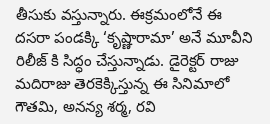తీసుకు వస్తున్నారు. ఈక్రమంలోనే ఈ దసరా పండక్కి ‘కృష్ణారామా’ అనే మూవీని రిలీజ్ కి సిద్ధం చేస్తున్నాడు. డైరెక్టర్ రాజు మదిరాజు తెరకెక్కిస్తున్న ఈ సినిమాలో గౌతమి, అనన్య శర్మ, రవి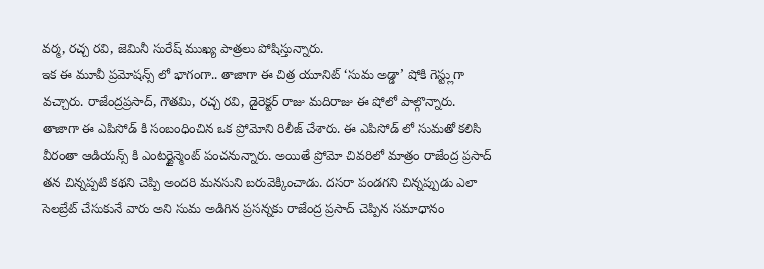వర్మ, రచ్చ రవి, జెమినీ సురేష్ ముఖ్య పాత్రలు పోషిస్తున్నారు.
ఇక ఈ మూవీ ప్రమోషన్స్ లో భాగంగా.. తాజాగా ఈ చిత్ర యూనిట్ ‘సుమ అడ్డా’ షోకి గెస్ట్లుగా వచ్చారు. రాజేంద్రప్రసాద్, గౌతమి, రచ్చ రవి, డైరెక్టర్ రాజు మదిరాజు ఈ షోలో పాల్గొన్నారు. తాజాగా ఈ ఎపిసోడ్ కి సంబంధించిన ఒక ప్రోమోని రిలీజ్ చేశారు. ఈ ఎపిసోడ్ లో సుమతో కలిసి వీరంతా ఆడియన్స్ కి ఎంటర్టైన్మెంట్ పంచనున్నారు. అయితే ప్రోమో చివరిలో మాత్రం రాజేంద్ర ప్రసాద్ తన చిన్నప్పటి కథని చెప్పి అందరి మనసుని బరువెక్కించాడు. దసరా పండగని చిన్నప్పుడు ఎలా సెలబ్రేట్ చేసుకునే వారు అని సుమ అడిగిన ప్రసన్నకు రాజేంద్ర ప్రసాద్ చెప్పిన సమాధానం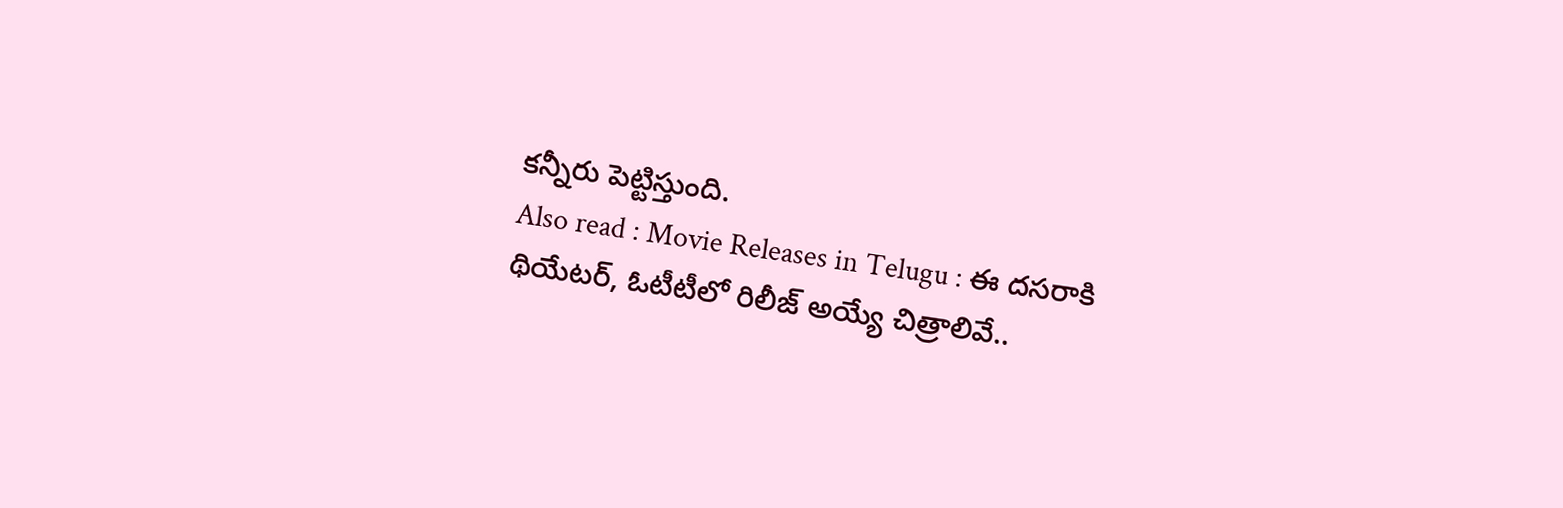కన్నీరు పెట్టిస్తుంది.
Also read : Movie Releases in Telugu : ఈ దసరాకి థియేటర్, ఓటీటీలో రిలీజ్ అయ్యే చిత్రాలివే..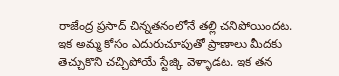రాజేంద్ర ప్రసాద్ చిన్నతనంలోనే తల్లి చనిపోయిందట. ఇక అమ్మ కోసం ఎదురుచూపుతో ప్రాణాలు మీదకు తెచ్చుకొని చచ్చిపోయే స్టేజ్కి వెళ్ళాడట. ఇక తన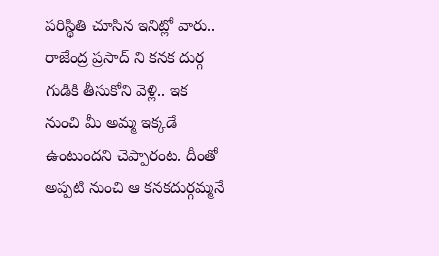పరిస్థితి చూసిన ఇనిట్లో వారు.. రాజేంద్ర ప్రసాద్ ని కనక దుర్గ గుడికి తీసుకోని వెళ్లి.. ఇక నుంచి మీ అమ్మ ఇక్కడే ఉంటుందని చెప్పారంట. దీంతో అప్పటి నుంచి ఆ కనకదుర్గమ్మనే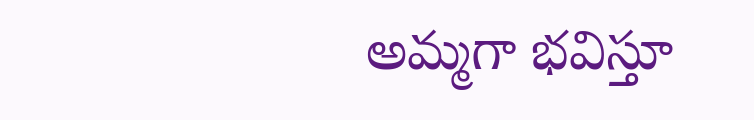అమ్మగా భవిస్తూ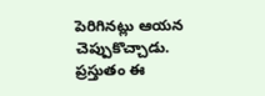పెరిగినట్లు ఆయన చెప్పుకొచ్చాడు. ప్రస్తుతం ఈ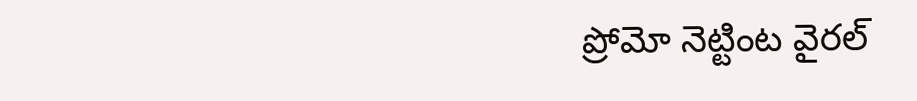ప్రోమో నెట్టింట వైరల్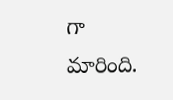గా మారింది.